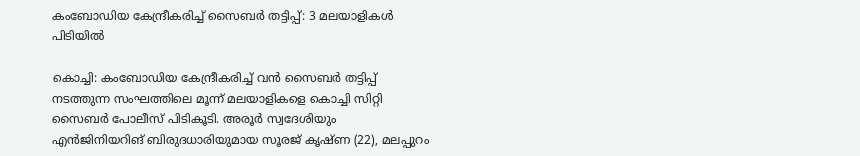കംബോഡിയ കേന്ദ്രീകരിച്ച് സൈബർ തട്ടിപ്പ്: 3 മലയാളികൾ പിടിയിൽ

കൊച്ചി: കംബോഡിയ കേന്ദ്രീകരിച്ച് വൻ സൈബർ തട്ടിപ്പ് നടത്തുന്ന സംഘത്തിലെ മൂന്ന് മലയാളികളെ കൊച്ചി സിറ്റി സൈബർ പോലീസ് പിടികൂടി. അരൂർ സ്വദേശിയും എൻജിനിയറിങ് ബിരുദധാരിയുമായ സൂരജ് കൃഷ്ണ (22), മലപ്പുറം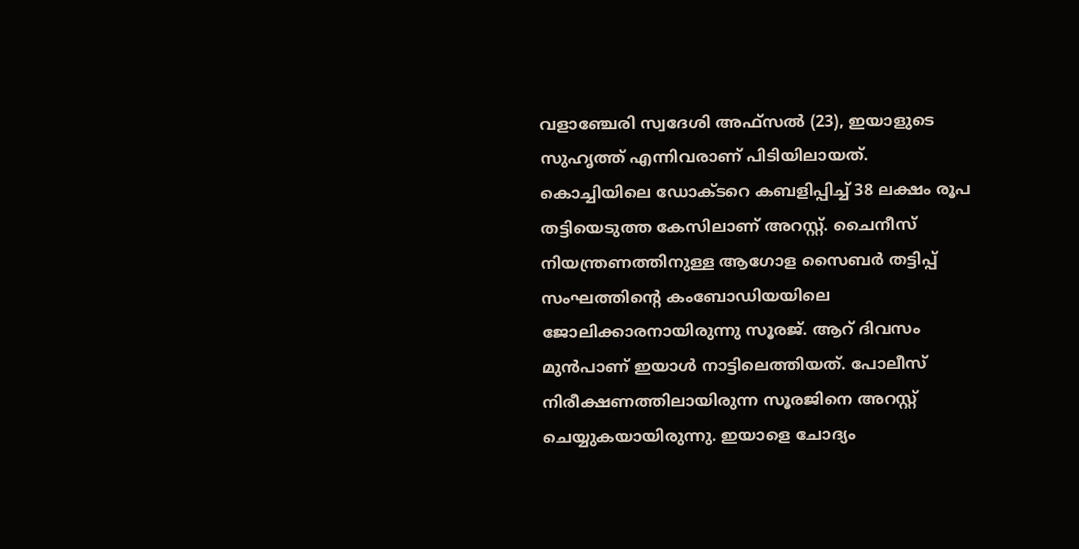വളാഞ്ചേരി സ്വദേശി അഫ്സൽ (23), ഇയാളുടെ സുഹൃത്ത് എന്നിവരാണ് പിടിയിലായത്.
കൊച്ചിയിലെ ഡോക്ടറെ കബളിപ്പിച്ച് 38 ലക്ഷം രൂപ തട്ടിയെടുത്ത കേസിലാണ് അറസ്റ്റ്. ചൈനീസ് നിയന്ത്രണത്തിനുള്ള ആഗോള സൈബർ തട്ടിപ്പ് സംഘത്തിന്റെ കംബോഡിയയിലെ ജോലിക്കാരനായിരുന്നു സൂരജ്. ആറ് ദിവസം മുൻപാണ് ഇയാൾ നാട്ടിലെത്തിയത്. പോലീസ് നിരീക്ഷണത്തിലായിരുന്ന സൂരജിനെ അറസ്റ്റ് ചെയ്യുകയായിരുന്നു. ഇയാളെ ചോദ്യം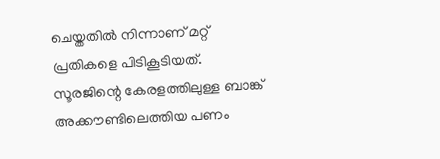ചെയ്തതിൽ നിന്നാണ് മറ്റ് പ്രതികളെ പിടികൂടിയത്. സൂരജിന്റെ കേരളത്തിലുള്ള ബാങ്ക് അക്കൗണ്ടിലെത്തിയ പണം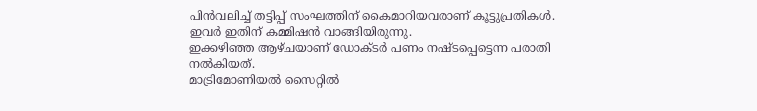പിൻവലിച്ച് തട്ടിപ്പ് സംഘത്തിന് കൈമാറിയവരാണ് കൂട്ടുപ്രതികൾ. ഇവർ ഇതിന് കമ്മിഷൻ വാങ്ങിയിരുന്നു.
ഇക്കഴിഞ്ഞ ആഴ്ചയാണ് ഡോക്ടർ പണം നഷ്ടപ്പെട്ടെന്ന പരാതി നൽകിയത്.
മാട്രിമോണിയൽ സൈറ്റിൽ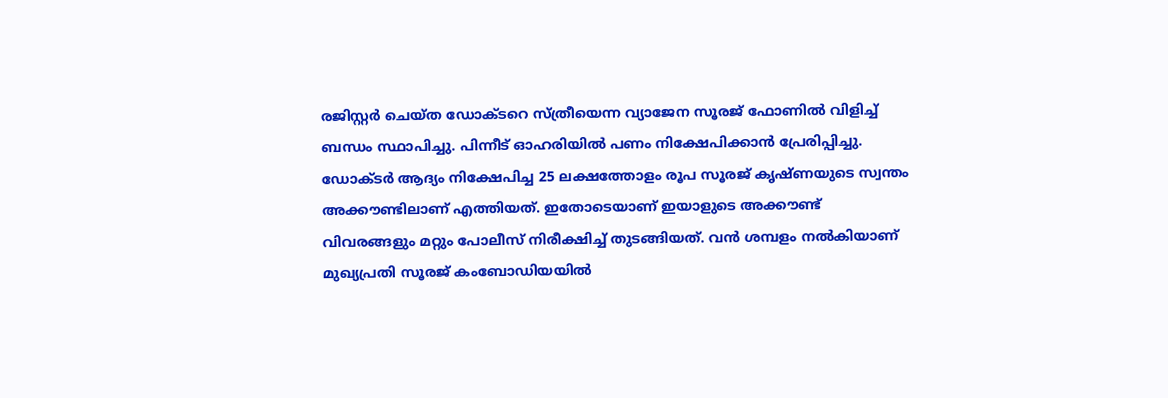രജിസ്റ്റർ ചെയ്ത ഡോക്ടറെ സ്ത്രീയെന്ന വ്യാജേന സൂരജ് ഫോണിൽ വിളിച്ച് ബന്ധം സ്ഥാപിച്ചു. പിന്നീട് ഓഹരിയിൽ പണം നിക്ഷേപിക്കാൻ പ്രേരിപ്പിച്ചു. ഡോക്ടർ ആദ്യം നിക്ഷേപിച്ച 25 ലക്ഷത്തോളം രൂപ സൂരജ് കൃഷ്ണയുടെ സ്വന്തം അക്കൗണ്ടിലാണ് എത്തിയത്. ഇതോടെയാണ് ഇയാളുടെ അക്കൗണ്ട് വിവരങ്ങളും മറ്റും പോലീസ് നിരീക്ഷിച്ച് തുടങ്ങിയത്. വൻ ശമ്പളം നൽകിയാണ് മുഖ്യപ്രതി സൂരജ് കംബോഡിയയിൽ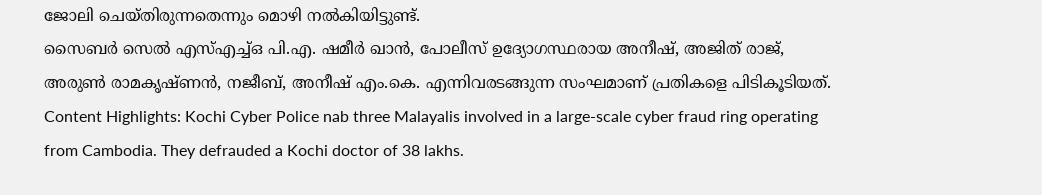ജോലി ചെയ്തിരുന്നതെന്നും മൊഴി നൽകിയിട്ടുണ്ട്.
സൈബർ സെൽ എസ്എച്ച്ഒ പി.എ. ഷമീർ ഖാൻ, പോലീസ് ഉദ്യോഗസ്ഥരായ അനീഷ്, അജിത് രാജ്, അരുൺ രാമകൃഷ്ണൻ, നജീബ്, അനീഷ് എം.കെ. എന്നിവരടങ്ങുന്ന സംഘമാണ് പ്രതികളെ പിടികൂടിയത്.
Content Highlights: Kochi Cyber Police nab three Malayalis involved in a large-scale cyber fraud ring operating from Cambodia. They defrauded a Kochi doctor of 38 lakhs.